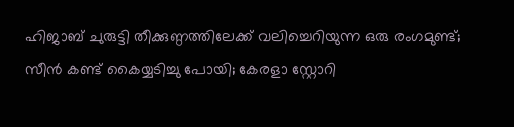ഹിജാബ് ചുരുട്ടി തീക്കുണ്ഠത്തിലേക്ക് വലിച്ചെറിയുന്ന ഒരു രംഗമുണ്ട്; സീൻ കണ്ട് കൈയ്യടിച്ചു പോയി; കേരളാ സ്റ്റോറി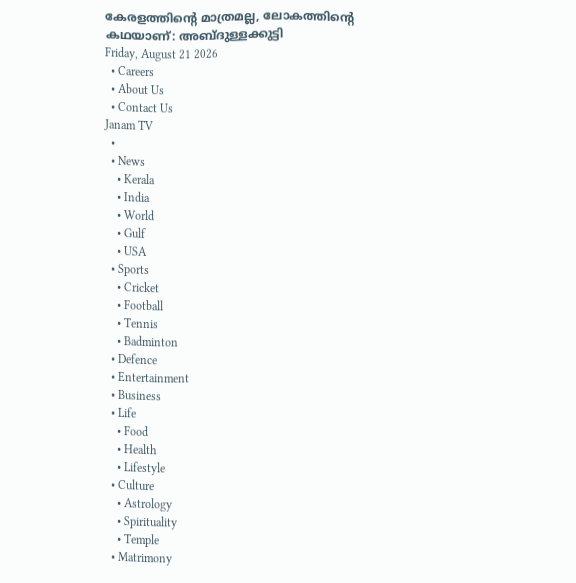കേരളത്തിന്റെ മാത്രമല്ല, ലോകത്തിന്റെ കഥയാണ്: അബ്ദുള്ളക്കുട്ടി
Friday, August 21 2026
  • Careers
  • About Us
  • Contact Us
Janam TV
  •
  • News
    • Kerala
    • India
    • World
    • Gulf
    • USA
  • Sports
    • Cricket
    • Football
    • Tennis
    • Badminton
  • Defence
  • Entertainment
  • Business
  • Life
    • Food
    • Health
    • Lifestyle
  • Culture
    • Astrology
    • Spirituality
    • Temple
  • Matrimony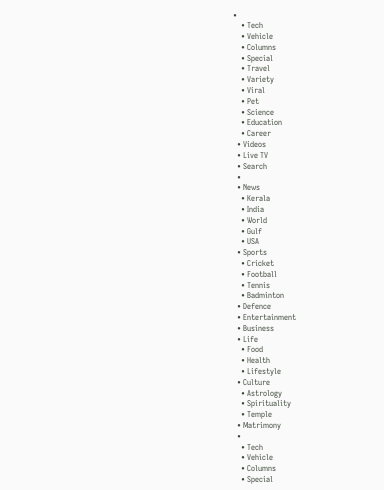•
    • Tech
    • Vehicle
    • Columns
    • Special
    • Travel
    • Variety
    • Viral
    • Pet
    • Science
    • Education
    • Career
  • Videos
  • Live TV
  • Search
  •
  • News
    • Kerala
    • India
    • World
    • Gulf
    • USA
  • Sports
    • Cricket
    • Football
    • Tennis
    • Badminton
  • Defence
  • Entertainment
  • Business
  • Life
    • Food
    • Health
    • Lifestyle
  • Culture
    • Astrology
    • Spirituality
    • Temple
  • Matrimony
  •
    • Tech
    • Vehicle
    • Columns
    • Special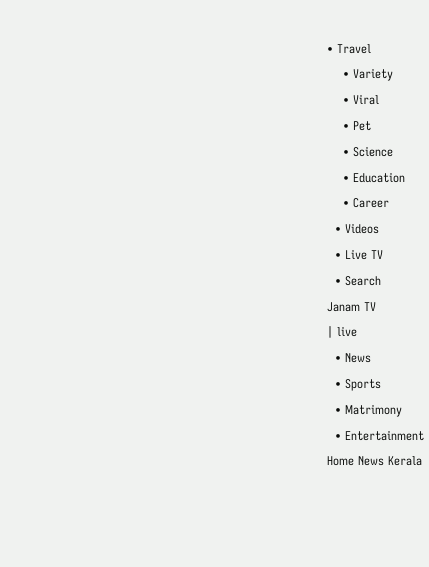• Travel
    • Variety
    • Viral
    • Pet
    • Science
    • Education
    • Career
  • Videos
  • Live TV
  • Search
Janam TV
| live
  • News
  • Sports
  • Matrimony
  • Entertainment
Home News Kerala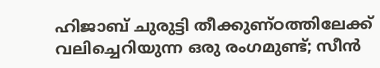ഹിജാബ് ചുരുട്ടി തീക്കുണ്ഠത്തിലേക്ക് വലിച്ചെറിയുന്ന ഒരു രംഗമുണ്ട്; സീൻ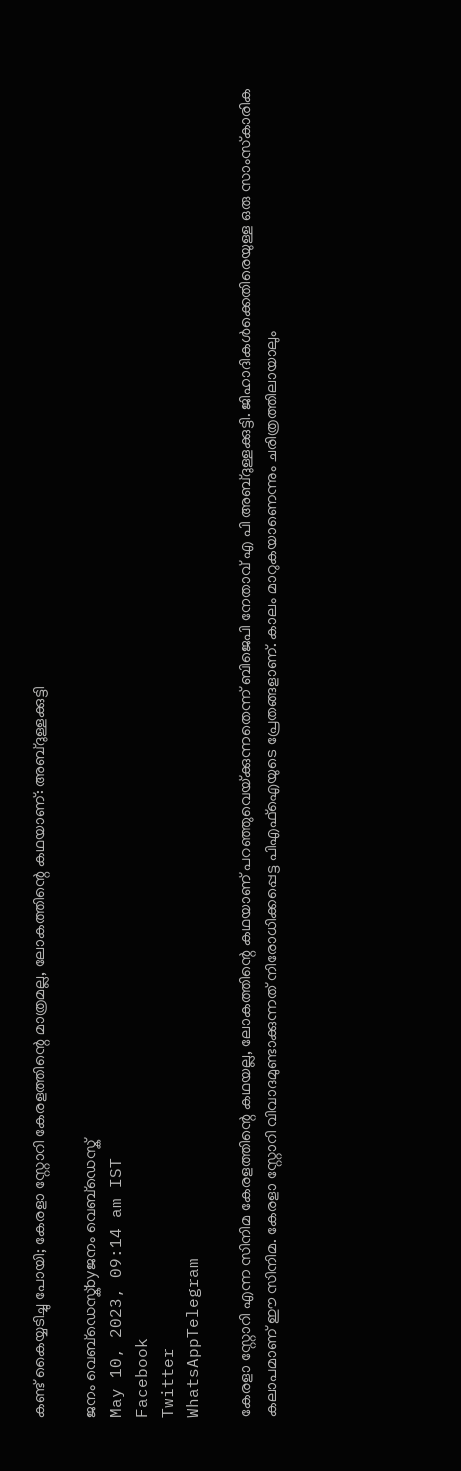കണ്ട് കൈയ്യടിച്ചു പോയി; കേരളാ സ്റ്റോറി കേരളത്തിന്റെ മാത്രമല്ല, ലോകത്തിന്റെ കഥയാണ്: അബ്ദുള്ളക്കുട്ടി

ജനം വെബ്‌ഡെസ്ക്byജനം വെബ്‌ഡെസ്ക്
May 10, 2023, 09:14 am IST
Facebook
Twitter
WhatsAppTelegram

കേരളാ സ്റ്റോറി എന്ന സിനിമ കേരളത്തിന്റെ കഥയല്ല, ലോകത്തിന്റെ കഥയാണ് പറഞ്ഞുവെയ്‌ക്കുന്നതെന്ന് ബിജെപി നേതാവ് എ പി അബ്ദുള്ളക്കുട്ടി. ജിഹാദികൾക്കെതിരെയുള്ള ഒരു സാംസ്‌കാരിക കലാപമാണ് ഈ സിനിമ. കേരളാ സ്റ്റോറി വിവാദമുണ്ടാക്കുന്നത് നിരോധിക്കപ്പെട്ട പിഎഫ്ഐയുടെ പ്രേതങ്ങളാണ്. കാലം മാറുകയാണെന്നും ചരിത്രത്തിലായാലും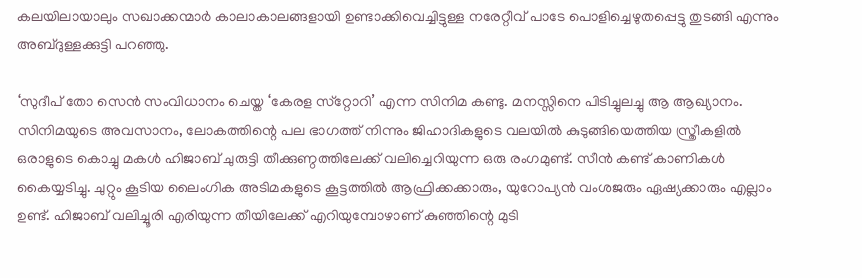കലയിലായാലും സഖാക്കന്മാർ കാലാകാലങ്ങളായി ഉണ്ടാക്കിവെച്ചിട്ടുള്ള നരേറ്റീവ് പാടേ പൊളിച്ചെഴുതപ്പെട്ടു തുടങ്ങി എന്നും അബ്ദുള്ളക്കുട്ടി പറഞ്ഞു.

‘സുദീപ് തോ സെൻ സംവിധാനം ചെയ്ത ‘കേരള സ്‌റ്റോറി’ എന്ന സിനിമ കണ്ടു. മനസ്സിനെ പിടിച്ചുലച്ചു ആ ആഖ്യാനം. സിനിമയുടെ അവസാനം, ലോകത്തിന്റെ പല ഭാഗത്ത് നിന്നും ജിഹാദികളുടെ വലയിൽ കുടുങ്ങിയെത്തിയ സ്ത്രീകളിൽ ഒരാളുടെ കൊച്ചു മകൾ ഹിജാബ് ചുരുട്ടി തീക്കുണ്ഠത്തിലേക്ക് വലിച്ചെറിയുന്ന ഒരു രംഗമുണ്ട്. സീൻ കണ്ട് കാണികൾ കൈയ്യടിച്ചു. ചുറ്റും കൂടിയ ലൈംഗിക അടിമകളുടെ കൂട്ടത്തിൽ ആഫ്രിക്കക്കാരും, യുറോപ്യൻ വംശജരും ഏഷ്യക്കാരും എല്ലാം ഉണ്ട്. ഹിജാബ് വലിച്ചൂരി എരിയുന്ന തീയിലേക്ക് എറിയുമ്പോഴാണ് കുഞ്ഞിന്റെ മുടി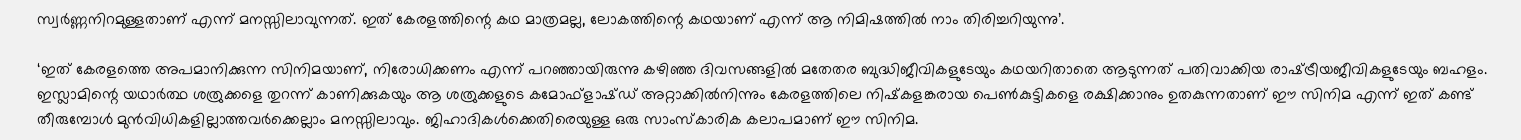സ്വർണ്ണനിറമുള്ളതാണ് എന്ന് മനസ്സിലാവുന്നത്. ഇത് കേരളത്തിന്റെ കഥ മാത്രമല്ല, ലോകത്തിന്റെ കഥയാണ് എന്ന് ആ നിമിഷത്തിൽ നാം തിരിച്ചറിയുന്നു’.

‘ഇത് കേരളത്തെ അപമാനിക്കുന്ന സിനിമയാണ്, നിരോധിക്കണം എന്ന് പറഞ്ഞായിരുന്നു കഴിഞ്ഞ ദിവസങ്ങളിൽ മതേതര ബുദ്ധിജീവികളുടേയും കഥയറിതാതെ ആടുന്നത് പതിവാക്കിയ രാഷ്‌ട്രീയജീവികളുടേയും ബഹളം. ഇസ്ലാമിന്റെ യഥാർത്ഥ ശത്രുക്കളെ തുറന്ന് കാണിക്കുകയും ആ ശത്രുക്കളുടെ കമോഫ്‌ളാഷ്ഡ് അറ്റാക്കിൽനിന്നും കേരളത്തിലെ നിഷ്‌കളങ്കരായ പെൺകുട്ടികളെ രക്ഷിക്കാനും ഉതകുന്നതാണ് ഈ സിനിമ എന്ന് ഇത് കണ്ട് തീരുമ്പോൾ മുൻവിധികളില്ലാത്തവർക്കെല്ലാം മനസ്സിലാവും. ജിഹാദികൾക്കെതിരെയുള്ള ഒരു സാംസ്‌കാരിക കലാപമാണ് ഈ സിനിമ.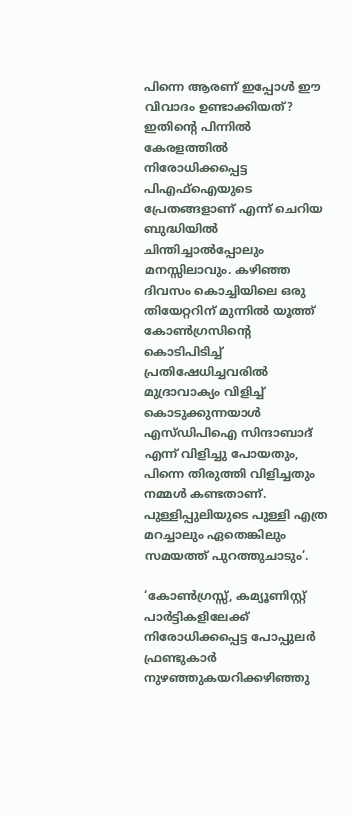പിന്നെ ആരണ് ഇപ്പോൾ ഈ വിവാദം ഉണ്ടാക്കിയത്? ഇതിന്റെ പിന്നിൽ കേരളത്തിൽ നിരോധിക്കപ്പെട്ട പിഎഫ്ഐയുടെ പ്രേതങ്ങളാണ് എന്ന് ചെറിയ ബുദ്ധിയിൽ ചിന്തിച്ചാൽപ്പോലും മനസ്സിലാവും. കഴിഞ്ഞ ദിവസം കൊച്ചിയിലെ ഒരു തിയേറ്ററിന് മുന്നിൽ യൂത്ത് കോൺഗ്രസിന്റെ കൊടിപിടിച്ച് പ്രതിഷേധിച്ചവരിൽ മുദ്രാവാക്യം വിളിച്ച് കൊടുക്കുന്നയാൾ എസ്ഡിപിഐ സിന്ദാബാദ് എന്ന് വിളിച്ചു പോയതും, പിന്നെ തിരുത്തി വിളിച്ചതും നമ്മൾ കണ്ടതാണ്. പുള്ളിപ്പുലിയുടെ പുള്ളി എത്ര മറച്ചാലും ഏതെങ്കിലും സമയത്ത് പുറത്തുചാടും’.

‘കോൺഗ്രസ്സ്, കമ്യൂണിസ്റ്റ് പാർട്ടികളിലേക്ക് നിരോധിക്കപ്പെട്ട പോപ്പുലർ ഫ്രണ്ടുകാർ നുഴഞ്ഞുകയറിക്കഴിഞ്ഞു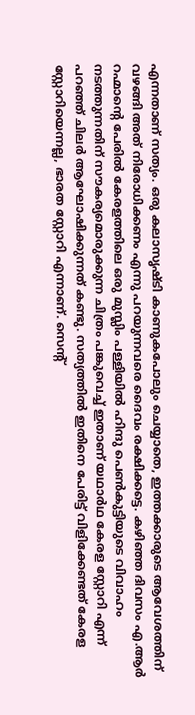എന്നതാണ് സത്യം. ഒരു കലാസൃഷ്ടി കാണുകപോലും ചെയ്യാതെ, ഇത്തക്കാരുടെ ആവേശത്തിന് വഴങ്ങി അത് നിരോധിക്കണം എന്നു പറയുന്നവരെ ദൈവം രക്ഷിക്കട്ടെ. കഴിഞ്ഞ ദിവസം എ.ആർ റഹ്മാന്റെ പേരിൽ കേരളത്തിലെ ഒരു മുസ്ലിം പള്ളിയിൽ ഹിന്ദു പെൺകുട്ടിയുടെ വിവാഹം നടത്തുന്നതിന് സൗകര്യമൊരുക്കുന്ന ചിത്രം പങ്കുവെച്ച് ഇതാണ് യഥാർഥ കേരള സ്റ്റോറി എന്ന് പറഞ്ഞ് ചിലർ ആഘോഷിക്കുന്നത് കണ്ടു. സത്യത്തിൽ ഇതിനെ പേരിട്ട് വിളിക്കേണ്ടത് കേരള സ്റ്റോറിയെന്നല്ല, ഭാരത സ്റ്റോറി എന്നാണ്. സെന്റ്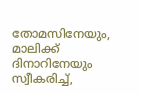തോമസിനേയും, മാലിക്ക് ദിനാറിനേയും സ്വീകരിച്ച്,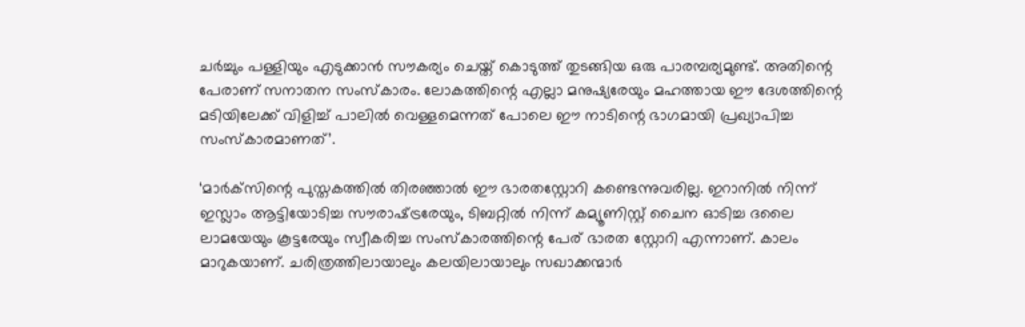ചർച്ചും പള്ളിയും എടുക്കാൻ സൗകര്യം ചെയ്ത് കൊടുത്ത് തുടങ്ങിയ ഒരു പാരമ്പര്യമുണ്ട്. അതിന്റെ പേരാണ് സനാതന സംസ്‌കാരം. ലോകത്തിന്റെ എല്ലാ മനുഷ്യരേയും മഹത്തായ ഈ ദേശത്തിന്റെ മടിയിലേക്ക് വിളിച്ച് പാലിൽ വെള്ളമെന്നത് പോലെ ഈ നാടിന്റെ ഭാഗമായി പ്രഖ്യാപിച്ച സംസ്‌കാരമാണത്’.

‘മാർക്‌സിന്റെ പുസ്തകത്തിൽ തിരഞ്ഞാൽ ഈ ഭാരതസ്റ്റോറി കണ്ടെന്നുവരില്ല. ഇറാനിൽ നിന്ന് ഇസ്ലാം ആട്ടിയോടിച്ച സൗരാഷ്‌ട്രരേയും, ടിബറ്റിൽ നിന്ന് കമ്യൂണിസ്റ്റ് ചൈന ഓടിച്ച ദലൈ ലാമയേയും കൂട്ടരേയും സ്വീകരിച്ച സംസ്‌കാരത്തിന്റെ പേര് ഭാരത സ്റ്റോറി എന്നാണ്. കാലം മാറുകയാണ്. ചരിത്രത്തിലായാലും കലയിലായാലും സഖാക്കന്മാർ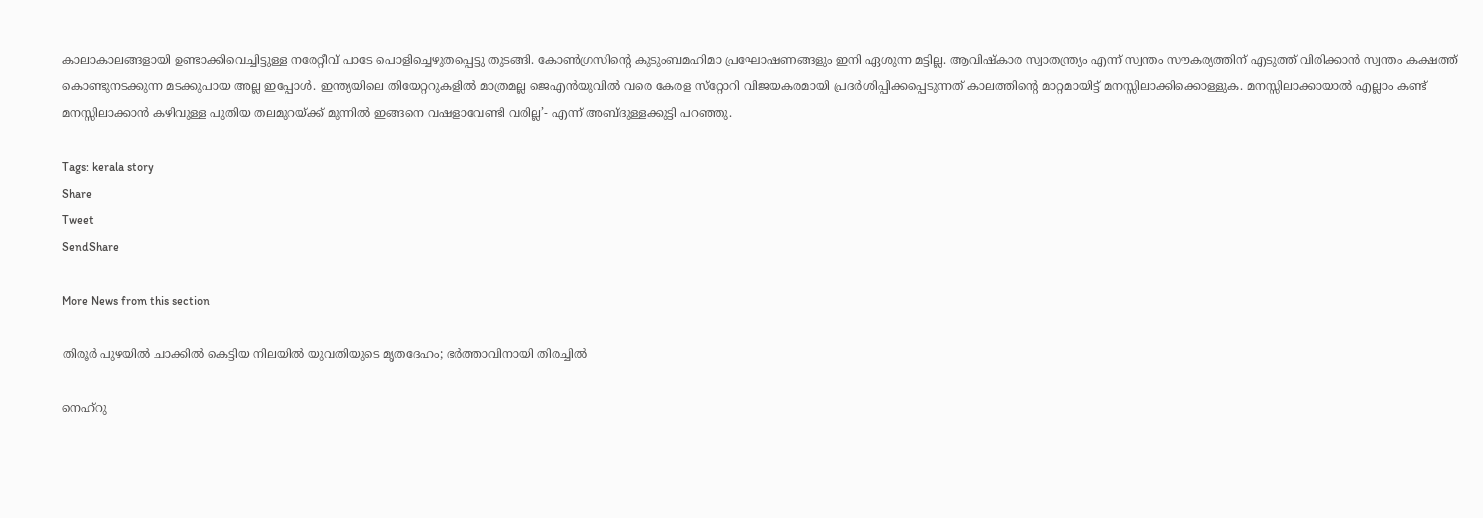കാലാകാലങ്ങളായി ഉണ്ടാക്കിവെച്ചിട്ടുള്ള നരേറ്റീവ് പാടേ പൊളിച്ചെഴുതപ്പെട്ടു തുടങ്ങി. കോൺഗ്രസിന്റെ കുടുംബമഹിമാ പ്രഘോഷണങ്ങളും ഇനി ഏശുന്ന മട്ടില്ല. ആവിഷ്‌കാര സ്വാതന്ത്ര്യം എന്ന് സ്വന്തം സൗകര്യത്തിന് എടുത്ത് വിരിക്കാൻ സ്വന്തം കക്ഷത്ത് കൊണ്ടുനടക്കുന്ന മടക്കുപായ അല്ല ഇപ്പോൾ. ഇന്ത്യയിലെ തിയേറ്ററുകളിൽ മാത്രമല്ല ജെഎൻയുവിൽ വരെ കേരള സ്‌റ്റോറി വിജയകരമായി പ്രദർശിപ്പിക്കപ്പെടുന്നത് കാലത്തിന്റെ മാറ്റമായിട്ട് മനസ്സിലാക്കിക്കൊള്ളുക. മനസ്സിലാക്കായാൽ എല്ലാം കണ്ട് മനസ്സിലാക്കാൻ കഴിവുള്ള പുതിയ തലമുറയ്‌ക്ക് മുന്നിൽ ഇങ്ങനെ വഷളാവേണ്ടി വരില്ല’- എന്ന് അബ്ദുള്ളക്കുട്ടി പറഞ്ഞു.

Tags: kerala story
Share
Tweet
SendShare

More News from this section

തിരൂര്‍ പുഴയില്‍ ചാക്കില്‍ കെട്ടിയ നിലയില്‍ യുവതിയുടെ മൃതദേഹം; ഭര്‍ത്താവിനായി തിരച്ചില്‍

നെഹ്‌റു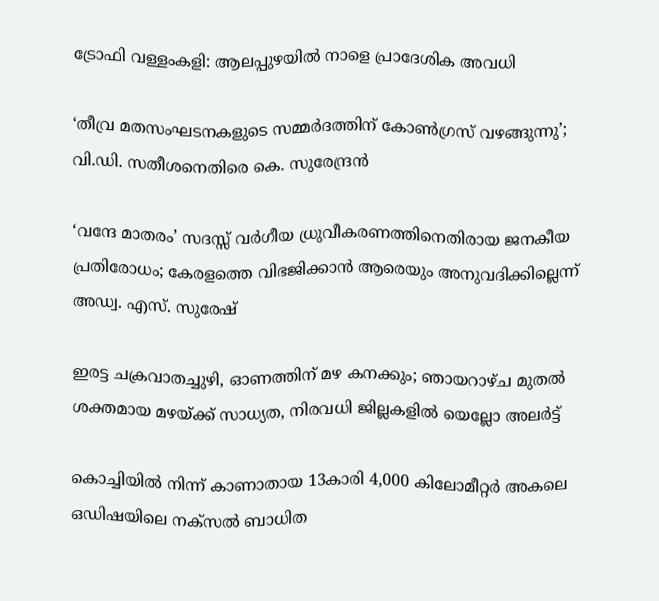ട്രോഫി വള്ളംകളി: ആലപ്പുഴയില്‍ നാളെ പ്രാദേശിക അവധി

‘തീവ്ര മതസംഘടനകളുടെ സമ്മര്‍ദത്തിന് കോണ്‍ഗ്രസ് വഴങ്ങുന്നു’; വി.ഡി. സതീശനെതിരെ കെ. സുരേന്ദ്രന്‍

‘വന്ദേ മാതരം’ സദസ്സ് വർഗീയ ധ്രുവീകരണത്തിനെതിരായ ജനകീയ പ്രതിരോധം; കേരളത്തെ വിഭജിക്കാൻ ആരെയും അനുവദിക്കില്ലെന്ന് അഡ്വ. എസ്. സുരേഷ്

ഇരട്ട ചക്രവാതച്ചുഴി, ഓണത്തിന് മഴ കനക്കും; ഞായറാഴ്ച മുതൽ ശക്തമായ മഴയ്‌ക്ക് സാധ്യത, നിരവധി ജില്ലകളിൽ യെല്ലോ അലർട്ട്

കൊച്ചിയിൽ നിന്ന് കാണാതായ 13കാരി 4,000 കിലോമീറ്റർ അകലെ ഒഡിഷയിലെ നക്സൽ ബാധിത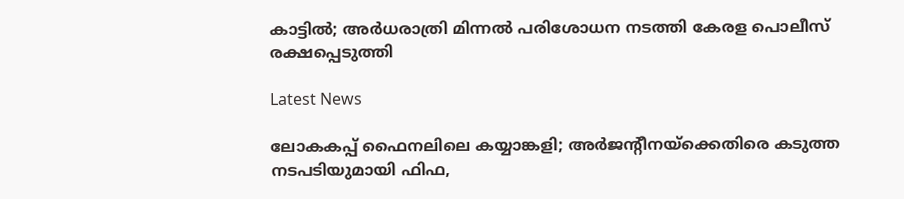കാട്ടിൽ; അർധരാത്രി മിന്നൽ പരിശോധന നടത്തി കേരള പൊലീസ് രക്ഷപ്പെടുത്തി

Latest News

ലോകകപ്പ് ഫൈനലിലെ കയ്യാങ്കളി; അര്‍ജന്റീനയ്‌ക്കെതിരെ കടുത്ത നടപടിയുമായി ഫിഫ,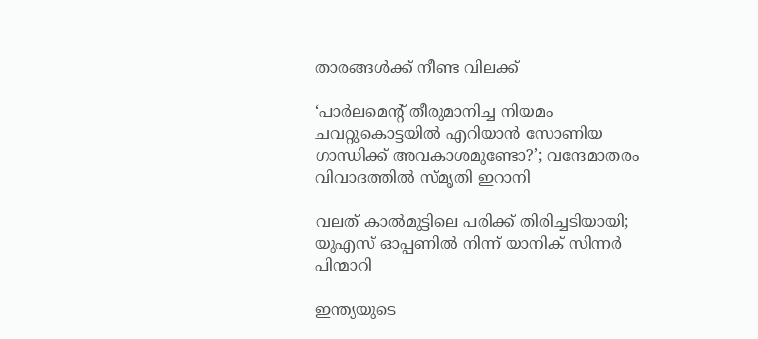താരങ്ങള്‍ക്ക് നീണ്ട വിലക്ക്

‘പാര്‍ലമെന്റ് തീരുമാനിച്ച നിയമം ചവറ്റുകൊട്ടയില്‍ എറിയാന്‍ സോണിയ ഗാന്ധിക്ക് അവകാശമുണ്ടോ?’; വന്ദേമാതരം വിവാദത്തില്‍ സ്മൃതി ഇറാനി

വലത് കാല്‍മുട്ടിലെ പരിക്ക് തിരിച്ചടിയായി; യുഎസ് ഓപ്പണില്‍ നിന്ന് യാനിക് സിന്നര്‍ പിന്മാറി

ഇന്ത്യയുടെ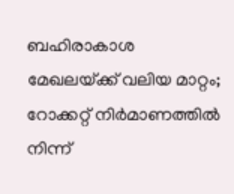ബഹിരാകാശ മേഖലയ്‌ക്ക് വലിയ മാറ്റം; റോക്കറ്റ് നിർമാണത്തിൽ നിന്ന്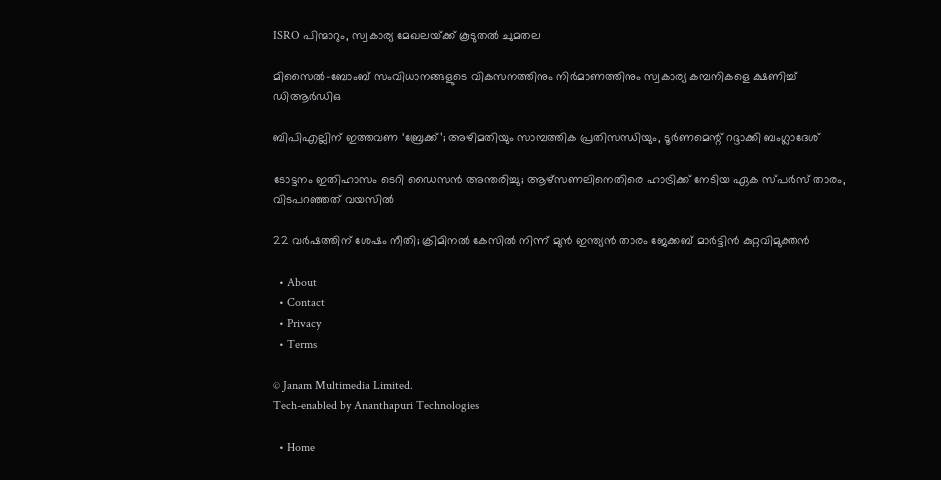ISRO പിന്മാറും, സ്വകാര്യ മേഖലയ്‌ക്ക് കൂടുതൽ ചുമതല

മിസൈല്‍-ബോംബ് സംവിധാനങ്ങളുടെ വികസനത്തിനും നിര്‍മാണത്തിനും സ്വകാര്യ കമ്പനികളെ ക്ഷണിച്ച് ഡിആര്‍ഡിഒ

ബിപിഎല്ലിന് ഇത്തവണ ‘ബ്രേക്ക്’; അഴിമതിയും സാമ്പത്തിക പ്രതിസന്ധിയും, ടൂര്‍ണമെന്റ് റദ്ദാക്കി ബംഗ്ലാദേശ്

ടോട്ടനം ഇതിഹാസം ടെറി ഡൈസന്‍ അന്തരിച്ചു; ആഴ്സണലിനെതിരെ ഹാട്രിക്ക് നേടിയ ഏക സ്പര്‍സ് താരം, വിടപറഞ്ഞത് വയസില്‍

22 വര്‍ഷത്തിന് ശേഷം നീതി; ക്രിമിനല്‍ കേസില്‍ നിന്ന് മുന്‍ ഇന്ത്യന്‍ താരം ജേക്കബ് മാര്‍ട്ടിന്‍ കുറ്റവിമുക്തന്‍

  • About
  • Contact
  • Privacy
  • Terms

© Janam Multimedia Limited.
Tech-enabled by Ananthapuri Technologies

  • Home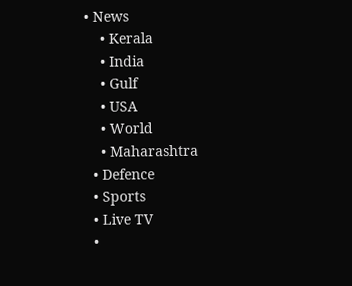• News
    • Kerala
    • India
    • Gulf
    • USA
    • World
    • Maharashtra
  • Defence
  • Sports
  • Live TV
  •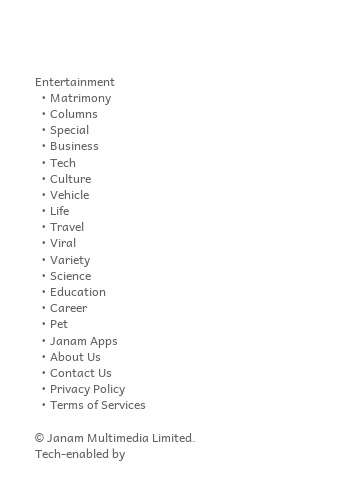Entertainment
  • Matrimony
  • Columns
  • Special
  • Business
  • Tech
  • Culture
  • Vehicle
  • Life
  • Travel
  • Viral
  • Variety
  • Science
  • Education
  • Career
  • Pet
  • Janam Apps
  • About Us
  • Contact Us
  • Privacy Policy
  • Terms of Services

© Janam Multimedia Limited.
Tech-enabled by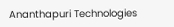Ananthapuri Technologies